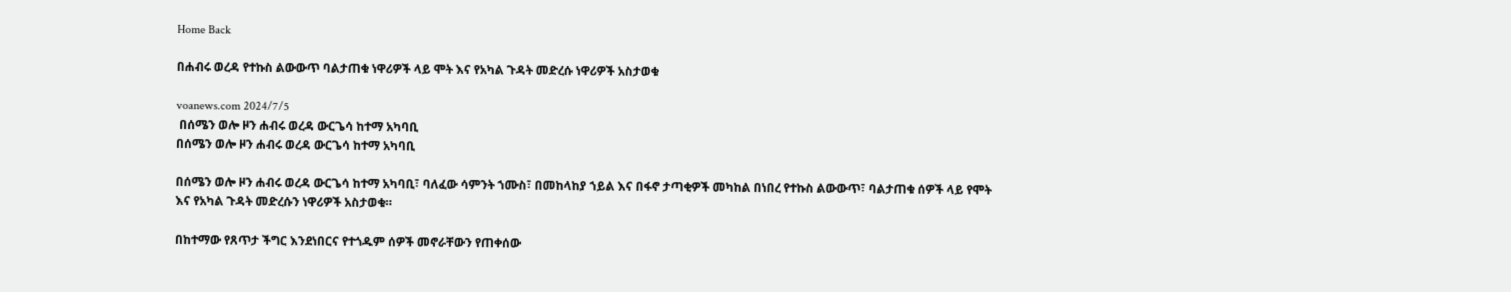Home Back

በሐብሩ ወረዳ የተኩስ ልውውጥ ባልታጠቁ ነዋሪዎች ላይ ሞት እና የአካል ጉዳት መድረሱ ነዋሪዎች አስታወቁ

voanews.com 2024/7/5
 በሰሜን ወሎ ዞን ሐብሩ ወረዳ ውርጌሳ ከተማ አካባቢ
በሰሜን ወሎ ዞን ሐብሩ ወረዳ ውርጌሳ ከተማ አካባቢ

በሰሜን ወሎ ዞን ሐብሩ ወረዳ ውርጌሳ ከተማ አካባቢ፣ ባለፈው ሳምንት ኀሙስ፣ በመከላከያ ኀይል እና በፋኖ ታጣቂዎች መካከል በነበረ የተኩስ ልውውጥ፣ ባልታጠቁ ሰዎች ላይ የሞት እና የአካል ጉዳት መድረሱን ነዋሪዎች አስታወቁ።

በከተማው የጸጥታ ችግር እንደነበርና የተጎዱም ሰዎች መኖራቸውን የጠቀሰው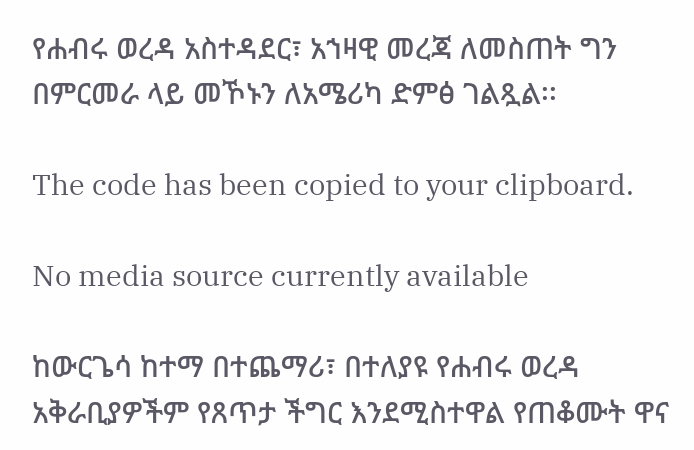የሐብሩ ወረዳ አስተዳደር፣ አኀዛዊ መረጃ ለመስጠት ግን በምርመራ ላይ መኾኑን ለአሜሪካ ድምፅ ገልጿል፡፡

The code has been copied to your clipboard.

No media source currently available

ከውርጌሳ ከተማ በተጨማሪ፣ በተለያዩ የሐብሩ ወረዳ አቅራቢያዎችም የጸጥታ ችግር እንደሚስተዋል የጠቆሙት ዋና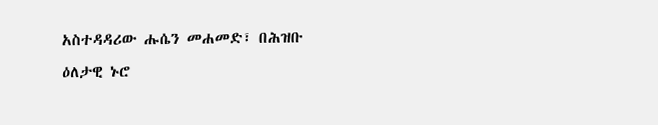አስተዳዳሪው ሑሴን መሐመድ፣ በሕዝቡ ዕለታዊ ኑሮ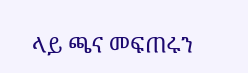ላይ ጫና መፍጠሩን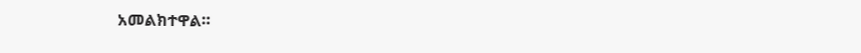አመልክተዋል።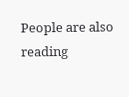People are also reading